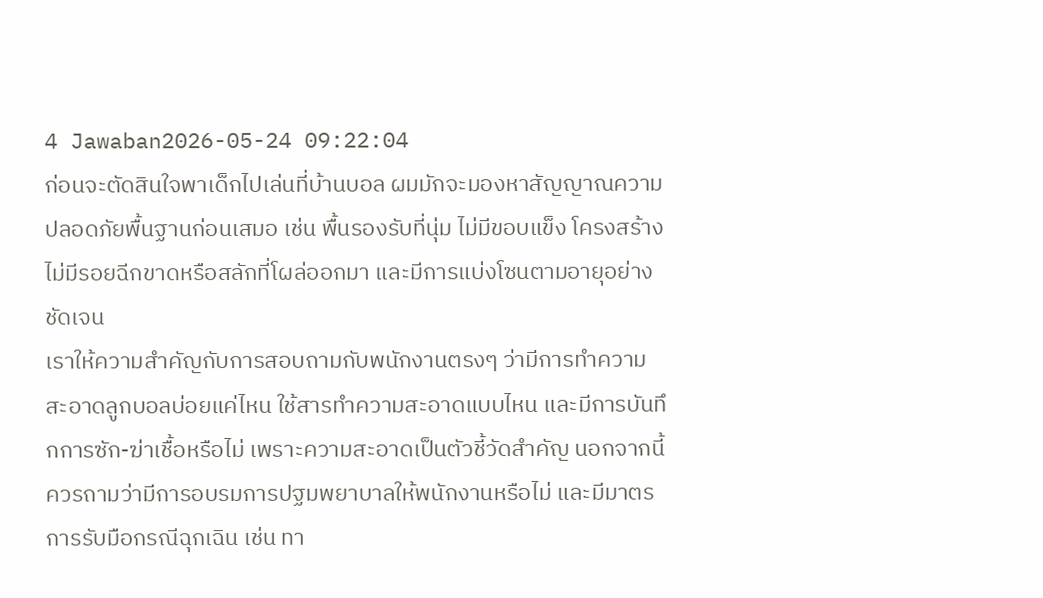4 Jawaban2026-05-24 09:22:04
ก่อนจะตัดสินใจพาเด็กไปเล่นที่บ้านบอล ผมมักจะมองหาสัญญาณความปลอดภัยพื้นฐานก่อนเสมอ เช่น พื้นรองรับที่นุ่ม ไม่มีขอบแข็ง โครงสร้างไม่มีรอยฉีกขาดหรือสลักที่โผล่ออกมา และมีการแบ่งโซนตามอายุอย่างชัดเจน
เราให้ความสำคัญกับการสอบถามกับพนักงานตรงๆ ว่ามีการทำความสะอาดลูกบอลบ่อยแค่ไหน ใช้สารทำความสะอาดแบบไหน และมีการบันทึกการซัก-ฆ่าเชื้อหรือไม่ เพราะความสะอาดเป็นตัวชี้วัดสำคัญ นอกจากนี้ควรถามว่ามีการอบรมการปฐมพยาบาลให้พนักงานหรือไม่ และมีมาตรการรับมือกรณีฉุกเฉิน เช่น ทา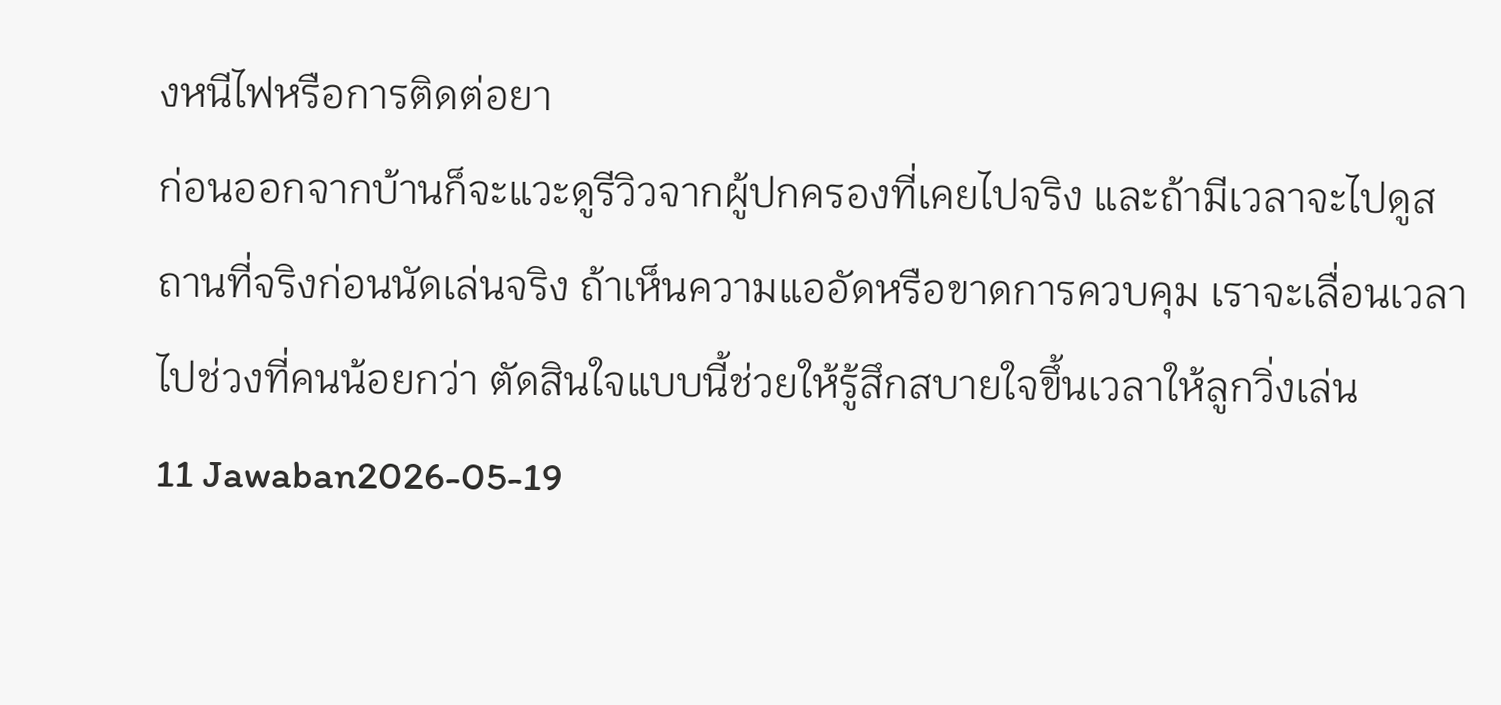งหนีไฟหรือการติดต่อยา
ก่อนออกจากบ้านก็จะแวะดูรีวิวจากผู้ปกครองที่เคยไปจริง และถ้ามีเวลาจะไปดูสถานที่จริงก่อนนัดเล่นจริง ถ้าเห็นความแออัดหรือขาดการควบคุม เราจะเลื่อนเวลาไปช่วงที่คนน้อยกว่า ตัดสินใจแบบนี้ช่วยให้รู้สึกสบายใจขึ้นเวลาให้ลูกวิ่งเล่น
11 Jawaban2026-05-19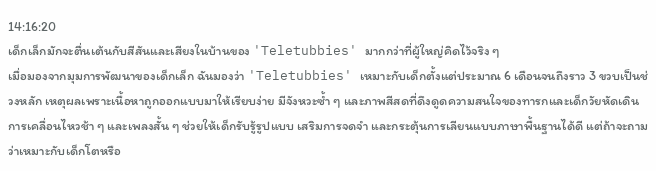14:16:20
เด็กเล็กมักจะตื่นเต้นกับสีสันและเสียงในบ้านของ 'Teletubbies' มากกว่าที่ผู้ใหญ่คิดไว้จริง ๆ
เมื่อมองจากมุมการพัฒนาของเด็กเล็ก ฉันมองว่า 'Teletubbies' เหมาะกับเด็กตั้งแต่ประมาณ 6 เดือนจนถึงราว 3 ขวบเป็นช่วงหลัก เหตุผลเพราะเนื้อหาถูกออกแบบมาให้เรียบง่าย มีจังหวะซ้ำ ๆ และภาพสีสดที่ดึงดูดความสนใจของทารกและเด็กวัยหัดเดิน การเคลื่อนไหวช้า ๆ และเพลงสั้น ๆ ช่วยให้เด็กรับรู้รูปแบบ เสริมการจดจำ และกระตุ้นการเลียนแบบภาษาพื้นฐานได้ดี แต่ถ้าจะถามว่าเหมาะกับเด็กโตหรือ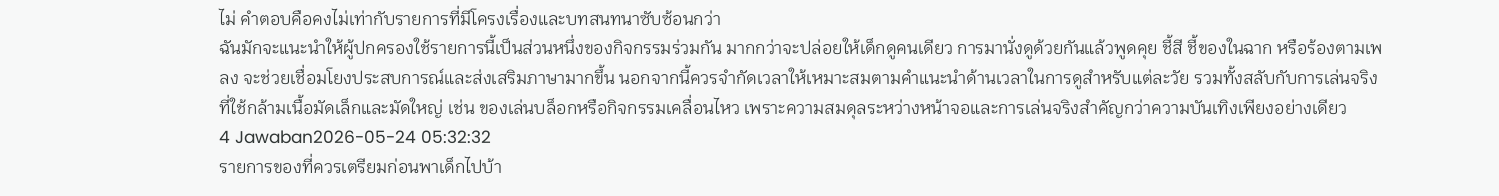ไม่ คำตอบคือคงไม่เท่ากับรายการที่มีโครงเรื่องและบทสนทนาซับซ้อนกว่า
ฉันมักจะแนะนำให้ผู้ปกครองใช้รายการนี้เป็นส่วนหนึ่งของกิจกรรมร่วมกัน มากกว่าจะปล่อยให้เด็กดูคนเดียว การมานั่งดูด้วยกันแล้วพูดคุย ชี้สี ชี้ของในฉาก หรือร้องตามเพลง จะช่วยเชื่อมโยงประสบการณ์และส่งเสริมภาษามากขึ้น นอกจากนี้ควรจำกัดเวลาให้เหมาะสมตามคำแนะนำด้านเวลาในการดูสำหรับแต่ละวัย รวมทั้งสลับกับการเล่นจริงที่ใช้กล้ามเนื้อมัดเล็กและมัดใหญ่ เช่น ของเล่นบล็อกหรือกิจกรรมเคลื่อนไหว เพราะความสมดุลระหว่างหน้าจอและการเล่นจริงสำคัญกว่าความบันเทิงเพียงอย่างเดียว
4 Jawaban2026-05-24 05:32:32
รายการของที่ควรเตรียมก่อนพาเด็กไปบ้า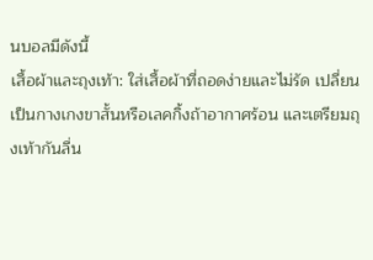นบอลมีดังนี้
เสื้อผ้าและถุงเท้า: ใส่เสื้อผ้าที่ถอดง่ายและไม่รัด เปลี่ยนเป็นกางเกงขาสั้นหรือเลคกิ้งถ้าอากาศร้อน และเตรียมถุงเท้ากันลื่น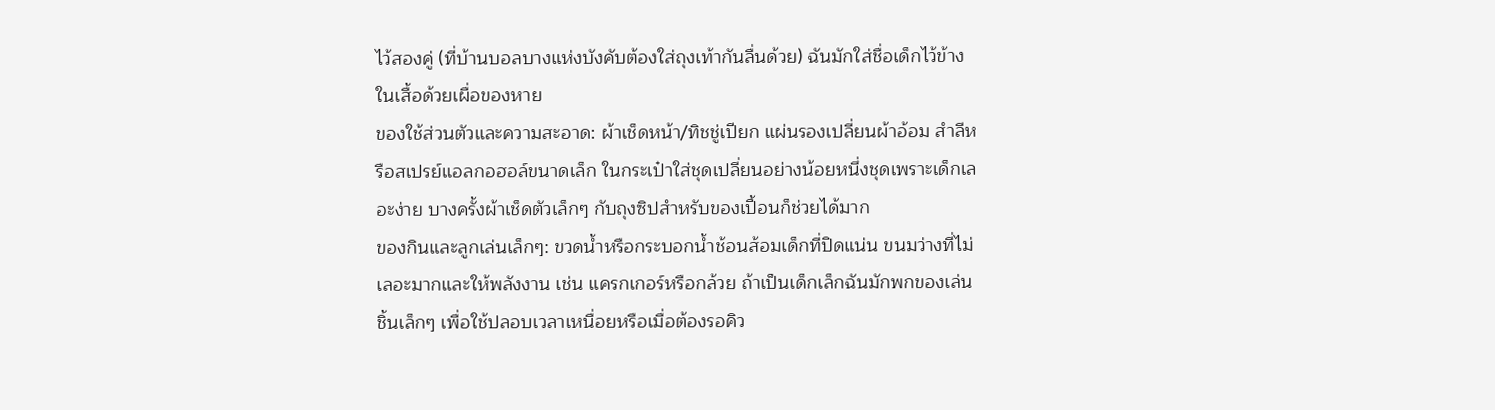ไว้สองคู่ (ที่บ้านบอลบางแห่งบังคับต้องใส่ถุงเท้ากันลื่นด้วย) ฉันมักใส่ชื่อเด็กไว้ข้างในเสื้อด้วยเผื่อของหาย
ของใช้ส่วนตัวและความสะอาด: ผ้าเช็ดหน้า/ทิชชู่เปียก แผ่นรองเปลี่ยนผ้าอ้อม สำลีหรือสเปรย์แอลกอฮอล์ขนาดเล็ก ในกระเป๋าใส่ชุดเปลี่ยนอย่างน้อยหนึ่งชุดเพราะเด็กเลอะง่าย บางครั้งผ้าเช็ดตัวเล็กๆ กับถุงซิปสำหรับของเปื้อนก็ช่วยได้มาก
ของกินและลูกเล่นเล็กๆ: ขวดน้ำหรือกระบอกน้ำช้อนส้อมเด็กที่ปิดแน่น ขนมว่างที่ไม่เลอะมากและให้พลังงาน เช่น แครกเกอร์หรือกล้วย ถ้าเป็นเด็กเล็กฉันมักพกของเล่นชิ้นเล็กๆ เพื่อใช้ปลอบเวลาเหนื่อยหรือเมื่อต้องรอคิว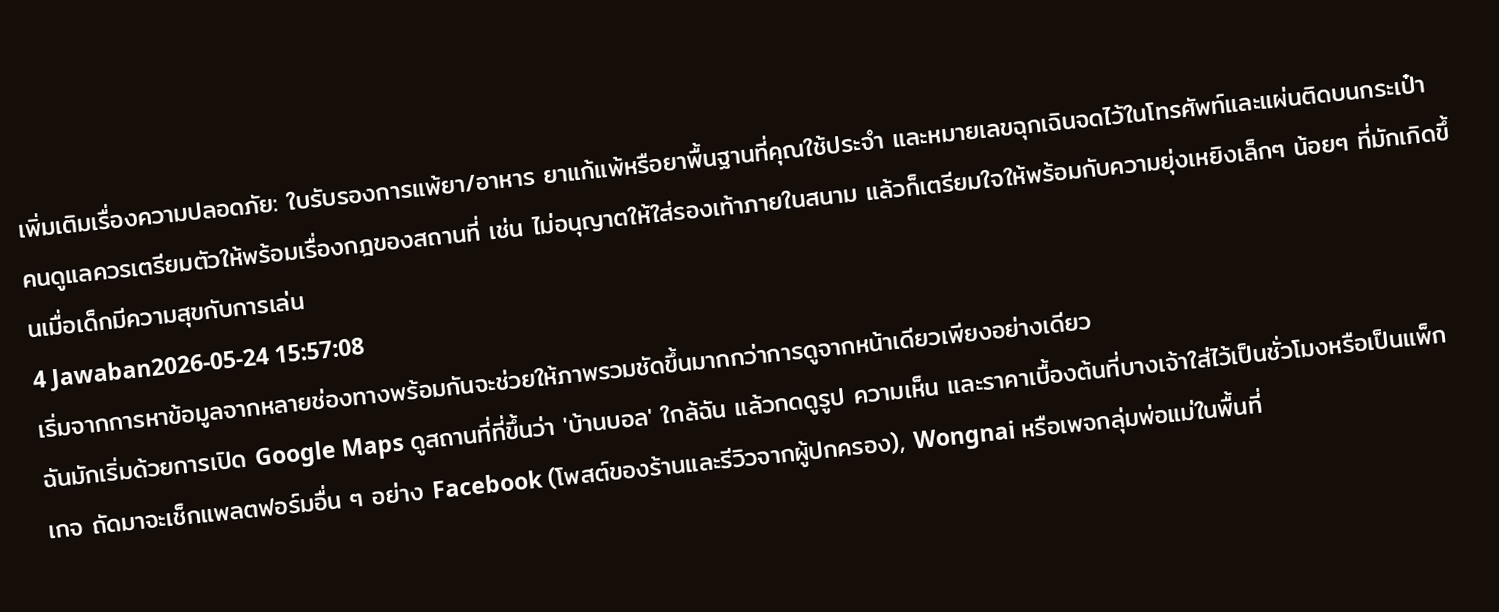เพิ่มเติมเรื่องความปลอดภัย: ใบรับรองการแพ้ยา/อาหาร ยาแก้แพ้หรือยาพื้นฐานที่คุณใช้ประจำ และหมายเลขฉุกเฉินจดไว้ในโทรศัพท์และแผ่นติดบนกระเป๋า คนดูแลควรเตรียมตัวให้พร้อมเรื่องกฎของสถานที่ เช่น ไม่อนุญาตให้ใส่รองเท้าภายในสนาม แล้วก็เตรียมใจให้พร้อมกับความยุ่งเหยิงเล็กๆ น้อยๆ ที่มักเกิดขึ้นเมื่อเด็กมีความสุขกับการเล่น
4 Jawaban2026-05-24 15:57:08
เริ่มจากการหาข้อมูลจากหลายช่องทางพร้อมกันจะช่วยให้ภาพรวมชัดขึ้นมากกว่าการดูจากหน้าเดียวเพียงอย่างเดียว
ฉันมักเริ่มด้วยการเปิด Google Maps ดูสถานที่ที่ขึ้นว่า 'บ้านบอล' ใกล้ฉัน แล้วกดดูรูป ความเห็น และราคาเบื้องต้นที่บางเจ้าใส่ไว้เป็นชั่วโมงหรือเป็นแพ็กเกจ ถัดมาจะเช็กแพลตฟอร์มอื่น ๆ อย่าง Facebook (โพสต์ของร้านและรีวิวจากผู้ปกครอง), Wongnai หรือเพจกลุ่มพ่อแม่ในพื้นที่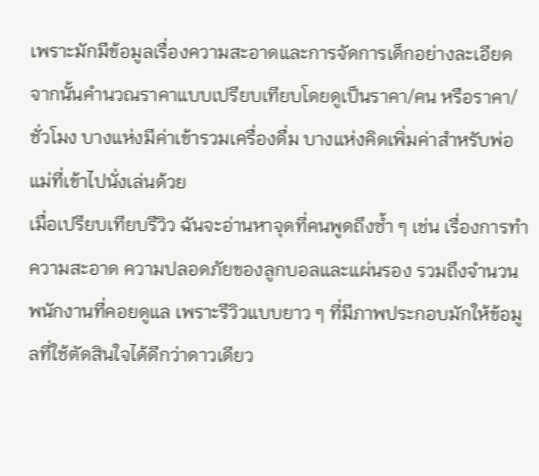เพราะมักมีข้อมูลเรื่องความสะอาดและการจัดการเด็กอย่างละเอียด จากนั้นคำนวณราคาแบบเปรียบเทียบโดยดูเป็นราคา/คน หรือราคา/ชั่วโมง บางแห่งมีค่าเข้ารวมเครื่องดื่ม บางแห่งคิดเพิ่มค่าสำหรับพ่อแม่ที่เข้าไปนั่งเล่นด้วย
เมื่อเปรียบเทียบรีวิว ฉันจะอ่านหาจุดที่คนพูดถึงซ้ำ ๆ เช่น เรื่องการทำความสะอาด ความปลอดภัยของลูกบอลและแผ่นรอง รวมถึงจำนวนพนักงานที่คอยดูแล เพราะรีวิวแบบยาว ๆ ที่มีภาพประกอบมักให้ข้อมูลที่ใช้ตัดสินใจได้ดีกว่าดาวเดียว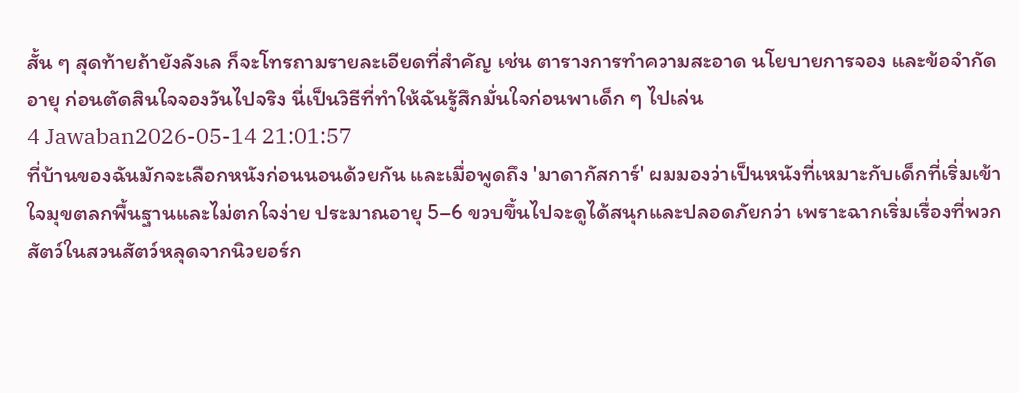สั้น ๆ สุดท้ายถ้ายังลังเล ก็จะโทรถามรายละเอียดที่สำคัญ เช่น ตารางการทำความสะอาด นโยบายการจอง และข้อจำกัดอายุ ก่อนตัดสินใจจองวันไปจริง นี่เป็นวิธีที่ทำให้ฉันรู้สึกมั่นใจก่อนพาเด็ก ๆ ไปเล่น
4 Jawaban2026-05-14 21:01:57
ที่บ้านของฉันมักจะเลือกหนังก่อนนอนด้วยกัน และเมื่อพูดถึง 'มาดากัสการ์' ผมมองว่าเป็นหนังที่เหมาะกับเด็กที่เริ่มเข้าใจมุขตลกพื้นฐานและไม่ตกใจง่าย ประมาณอายุ 5–6 ขวบขึ้นไปจะดูได้สนุกและปลอดภัยกว่า เพราะฉากเริ่มเรื่องที่พวกสัตว์ในสวนสัตว์หลุดจากนิวยอร์ก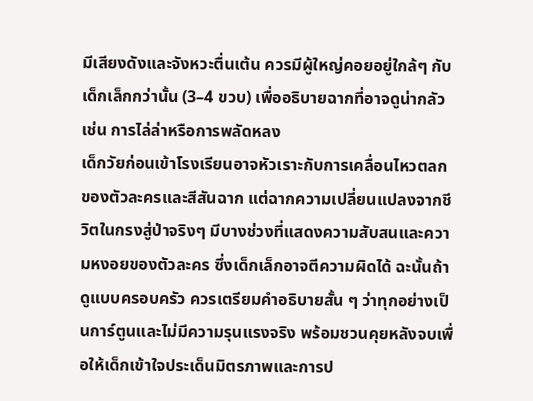มีเสียงดังและจังหวะตื่นเต้น ควรมีผู้ใหญ่คอยอยู่ใกล้ๆ กับเด็กเล็กกว่านั้น (3–4 ขวบ) เพื่ออธิบายฉากที่อาจดูน่ากลัว เช่น การไล่ล่าหรือการพลัดหลง
เด็กวัยก่อนเข้าโรงเรียนอาจหัวเราะกับการเคลื่อนไหวตลกของตัวละครและสีสันฉาก แต่ฉากความเปลี่ยนแปลงจากชีวิตในกรงสู่ป่าจริงๆ มีบางช่วงที่แสดงความสับสนและความหงอยของตัวละคร ซึ่งเด็กเล็กอาจตีความผิดได้ ฉะนั้นถ้าดูแบบครอบครัว ควรเตรียมคำอธิบายสั้น ๆ ว่าทุกอย่างเป็นการ์ตูนและไม่มีความรุนแรงจริง พร้อมชวนคุยหลังจบเพื่อให้เด็กเข้าใจประเด็นมิตรภาพและการป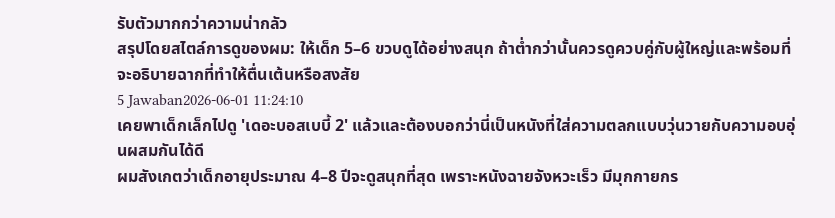รับตัวมากกว่าความน่ากลัว
สรุปโดยสไตล์การดูของผม: ให้เด็ก 5–6 ขวบดูได้อย่างสนุก ถ้าต่ำกว่านั้นควรดูควบคู่กับผู้ใหญ่และพร้อมที่จะอธิบายฉากที่ทำให้ตื่นเต้นหรือสงสัย
5 Jawaban2026-06-01 11:24:10
เคยพาเด็กเล็กไปดู 'เดอะบอสเบบี้ 2' แล้วและต้องบอกว่านี่เป็นหนังที่ใส่ความตลกแบบวุ่นวายกับความอบอุ่นผสมกันได้ดี
ผมสังเกตว่าเด็กอายุประมาณ 4–8 ปีจะดูสนุกที่สุด เพราะหนังฉายจังหวะเร็ว มีมุกกายกร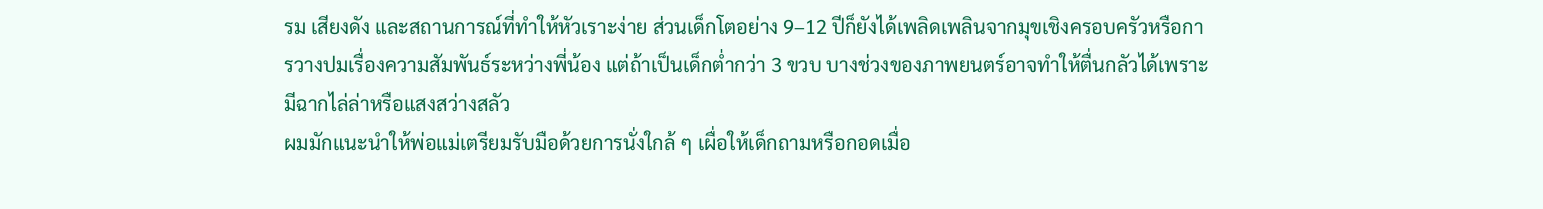รม เสียงดัง และสถานการณ์ที่ทำให้หัวเราะง่าย ส่วนเด็กโตอย่าง 9–12 ปีก็ยังได้เพลิดเพลินจากมุขเชิงครอบครัวหรือการวางปมเรื่องความสัมพันธ์ระหว่างพี่น้อง แต่ถ้าเป็นเด็กต่ำกว่า 3 ขวบ บางช่วงของภาพยนตร์อาจทำให้ตื่นกลัวได้เพราะมีฉากไล่ล่าหรือแสงสว่างสลัว
ผมมักแนะนำให้พ่อแม่เตรียมรับมือด้วยการนั่งใกล้ ๆ เผื่อให้เด็กถามหรือกอดเมื่อ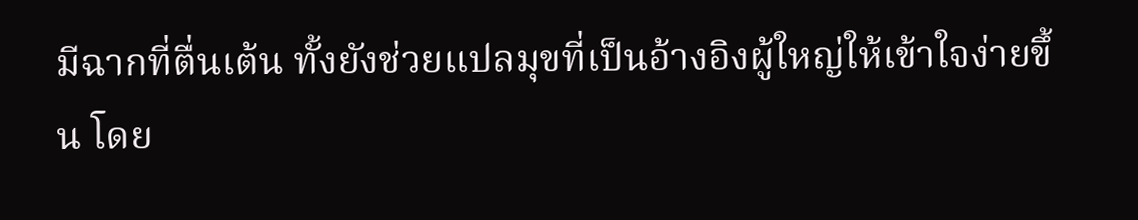มีฉากที่ตื่นเต้น ทั้งยังช่วยแปลมุขที่เป็นอ้างอิงผู้ใหญ่ให้เข้าใจง่ายขึ้น โดย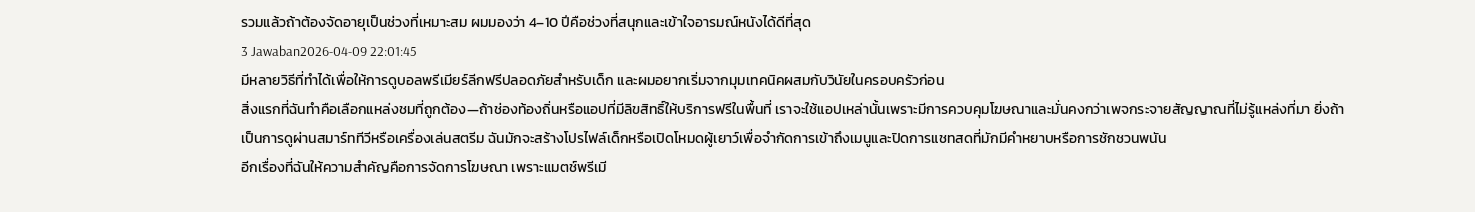รวมแล้วถ้าต้องจัดอายุเป็นช่วงที่เหมาะสม ผมมองว่า 4–10 ปีคือช่วงที่สนุกและเข้าใจอารมณ์หนังได้ดีที่สุด
3 Jawaban2026-04-09 22:01:45
มีหลายวิธีที่ทำได้เพื่อให้การดูบอลพรีเมียร์ลีกฟรีปลอดภัยสำหรับเด็ก และผมอยากเริ่มจากมุมเทคนิคผสมกับวินัยในครอบครัวก่อน
สิ่งแรกที่ฉันทำคือเลือกแหล่งชมที่ถูกต้อง—ถ้าช่องท้องถิ่นหรือแอปที่มีลิขสิทธิ์ให้บริการฟรีในพื้นที่ เราจะใช้แอปเหล่านั้นเพราะมีการควบคุมโฆษณาและมั่นคงกว่าเพจกระจายสัญญาณที่ไม่รู้แหล่งที่มา ยิ่งถ้าเป็นการดูผ่านสมาร์ททีวีหรือเครื่องเล่นสตรีม ฉันมักจะสร้างโปรไฟล์เด็กหรือเปิดโหมดผู้เยาว์เพื่อจำกัดการเข้าถึงเมนูและปิดการแชทสดที่มักมีคำหยาบหรือการชักชวนพนัน
อีกเรื่องที่ฉันให้ความสำคัญคือการจัดการโฆษณา เพราะแมตช์พรีเมี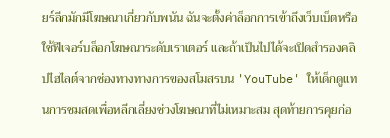ยร์ลีกมักมีโฆษณาเกี่ยวกับพนัน ฉันจะตั้งค่าล็อกการเข้าถึงเว็บเบ็ตหรือใช้ฟีเจอร์บล็อกโฆษณาระดับเราเตอร์ และถ้าเป็นไปได้จะเปิดสำรองคลิปไฮไลต์จากช่องทางทางการของสโมสรบน 'YouTube' ให้เด็กดูแทนการชมสดเพื่อหลีกเลี่ยงช่วงโฆษณาที่ไม่เหมาะสม สุดท้ายการคุยก่อ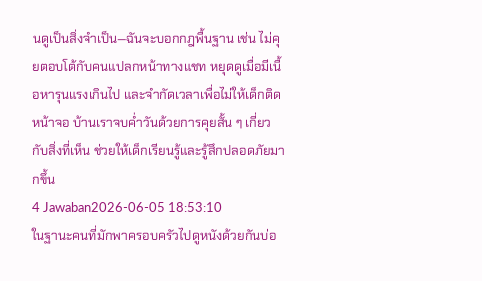นดูเป็นสิ่งจำเป็น—ฉันจะบอกกฎพื้นฐาน เช่น ไม่คุยตอบโต้กับคนแปลกหน้าทางแชท หยุดดูเมื่อมีเนื้อหารุนแรงเกินไป และจำกัดเวลาเพื่อไม่ให้เด็กติดหน้าจอ บ้านเราจบค่ำวันด้วยการคุยสั้น ๆ เกี่ยวกับสิ่งที่เห็น ช่วยให้เด็กเรียนรู้และรู้สึกปลอดภัยมากขึ้น
4 Jawaban2026-06-05 18:53:10
ในฐานะคนที่มักพาครอบครัวไปดูหนังด้วยกันบ่อ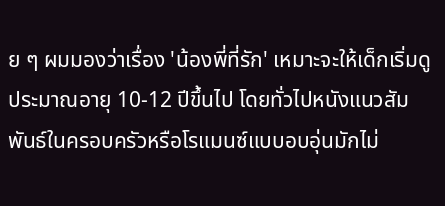ย ๆ ผมมองว่าเรื่อง 'น้องพี่ที่รัก' เหมาะจะให้เด็กเริ่มดูประมาณอายุ 10-12 ปีขึ้นไป โดยทั่วไปหนังแนวสัมพันธ์ในครอบครัวหรือโรแมนซ์แบบอบอุ่นมักไม่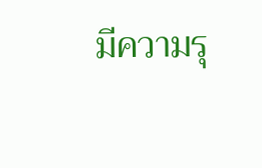มีความรุ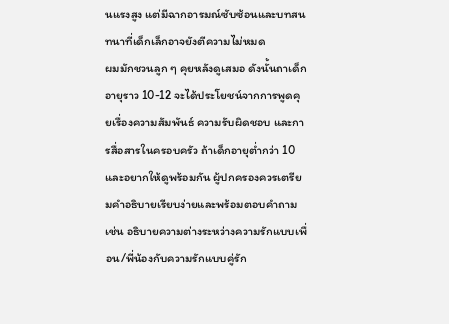นแรงสูง แต่มีฉากอารมณ์ซับซ้อนและบทสนทนาที่เด็กเล็กอาจยังตีความไม่หมด
ผมมักชวนลูก ๆ คุยหลังดูเสมอ ดังนั้นถาเด็กอายุราว 10-12 จะได้ประโยชน์จากการพูดคุยเรื่องความสัมพันธ์ ความรับผิดชอบ และการสื่อสารในครอบครัว ถ้าเด็กอายุต่ำกว่า 10 และอยากให้ดูพร้อมกัน ผู้ปกครองควรเตรียมคำอธิบายเรียบง่ายและพร้อมตอบคำถาม เช่น อธิบายความต่างระหว่างความรักแบบเพื่อน/พี่น้องกับความรักแบบคู่รัก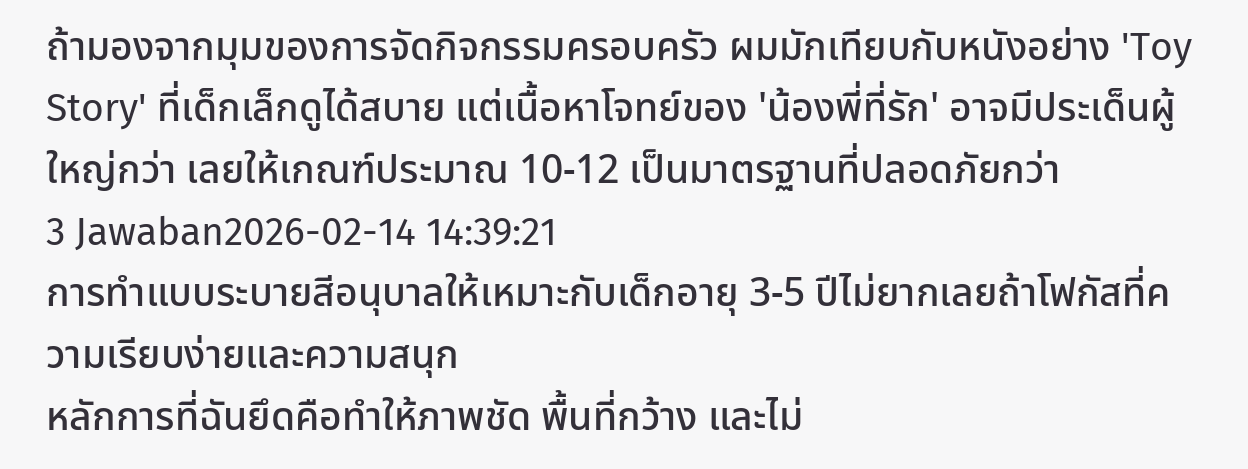ถ้ามองจากมุมของการจัดกิจกรรมครอบครัว ผมมักเทียบกับหนังอย่าง 'Toy Story' ที่เด็กเล็กดูได้สบาย แต่เนื้อหาโจทย์ของ 'น้องพี่ที่รัก' อาจมีประเด็นผู้ใหญ่กว่า เลยให้เกณฑ์ประมาณ 10-12 เป็นมาตรฐานที่ปลอดภัยกว่า
3 Jawaban2026-02-14 14:39:21
การทำแบบระบายสีอนุบาลให้เหมาะกับเด็กอายุ 3-5 ปีไม่ยากเลยถ้าโฟกัสที่ความเรียบง่ายและความสนุก
หลักการที่ฉันยึดคือทำให้ภาพชัด พื้นที่กว้าง และไม่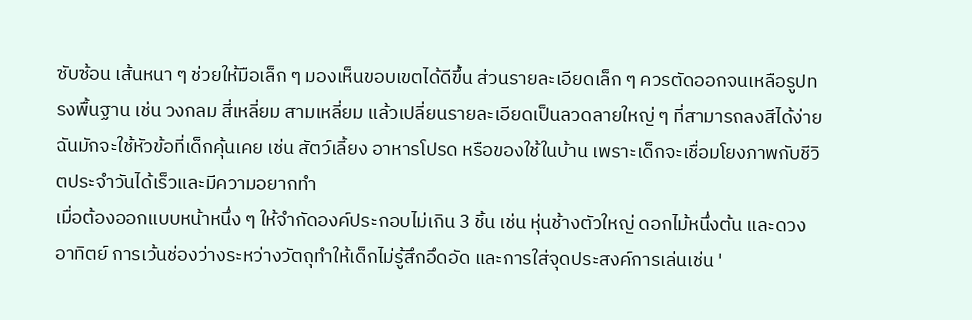ซับซ้อน เส้นหนา ๆ ช่วยให้มือเล็ก ๆ มองเห็นขอบเขตได้ดีขึ้น ส่วนรายละเอียดเล็ก ๆ ควรตัดออกจนเหลือรูปทรงพื้นฐาน เช่น วงกลม สี่เหลี่ยม สามเหลี่ยม แล้วเปลี่ยนรายละเอียดเป็นลวดลายใหญ่ ๆ ที่สามารถลงสีได้ง่าย ฉันมักจะใช้หัวข้อที่เด็กคุ้นเคย เช่น สัตว์เลี้ยง อาหารโปรด หรือของใช้ในบ้าน เพราะเด็กจะเชื่อมโยงภาพกับชีวิตประจำวันได้เร็วและมีความอยากทำ
เมื่อต้องออกแบบหน้าหนึ่ง ๆ ให้จำกัดองค์ประกอบไม่เกิน 3 ชิ้น เช่น หุ่นช้างตัวใหญ่ ดอกไม้หนึ่งต้น และดวงอาทิตย์ การเว้นช่องว่างระหว่างวัตถุทำให้เด็กไม่รู้สึกอึดอัด และการใส่จุดประสงค์การเล่นเช่น '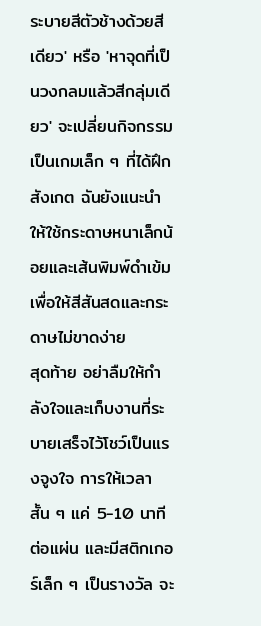ระบายสีตัวช้างด้วยสีเดียว' หรือ 'หาจุดที่เป็นวงกลมแล้วสีกลุ่มเดียว' จะเปลี่ยนกิจกรรมเป็นเกมเล็ก ๆ ที่ได้ฝึกสังเกต ฉันยังแนะนำให้ใช้กระดาษหนาเล็กน้อยและเส้นพิมพ์ดำเข้ม เพื่อให้สีสันสดและกระดาษไม่ขาดง่าย
สุดท้าย อย่าลืมให้กำลังใจและเก็บงานที่ระบายเสร็จไว้โชว์เป็นแรงจูงใจ การให้เวลาสั้น ๆ แค่ 5-10 นาทีต่อแผ่น และมีสติกเกอร์เล็ก ๆ เป็นรางวัล จะ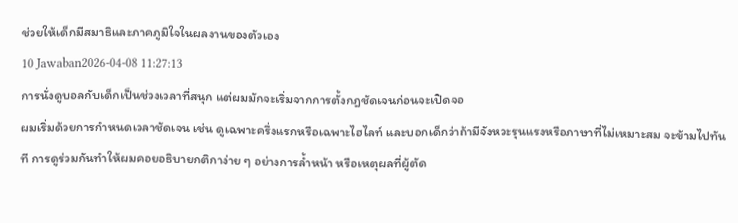ช่วยให้เด็กมีสมาธิและภาคภูมิใจในผลงานของตัวเอง
10 Jawaban2026-04-08 11:27:13
การนั่งดูบอลกับเด็กเป็นช่วงเวลาที่สนุก แต่ผมมักจะเริ่มจากการตั้งกฎชัดเจนก่อนจะเปิดจอ
ผมเริ่มด้วยการกำหนดเวลาชัดเจน เช่น ดูเฉพาะครึ่งแรกหรือเฉพาะไฮไลท์ และบอกเด็กว่าถ้ามีจังหวะรุนแรงหรือภาษาที่ไม่เหมาะสม จะข้ามไปทันที การดูร่วมกันทำให้ผมคอยอธิบายกติกาง่าย ๆ อย่างการล้ำหน้า หรือเหตุผลที่ผู้ตัด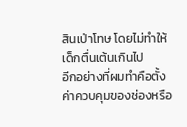สินเป่าโทษ โดยไม่ทำให้เด็กตื่นเต้นเกินไป
อีกอย่างที่ผมทำคือตั้งค่าควบคุมของช่องหรือ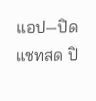แอป—ปิดแชทสด ปิ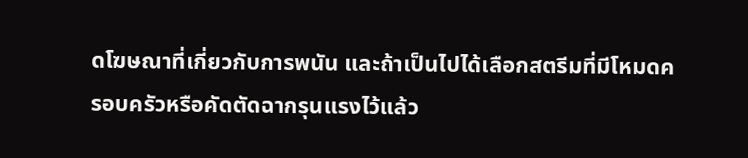ดโฆษณาที่เกี่ยวกับการพนัน และถ้าเป็นไปได้เลือกสตรีมที่มีโหมดครอบครัวหรือคัดตัดฉากรุนแรงไว้แล้ว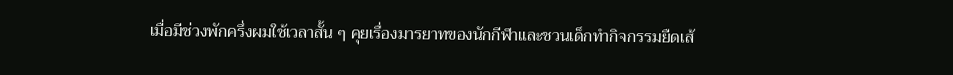เมื่อมีช่วงพักครึ่งผมใช้เวลาสั้น ๆ คุยเรื่องมารยาทของนักกีฬาและชวนเด็กทำกิจกรรมยืดเส้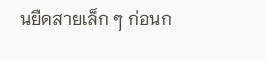นยืดสายเล็ก ๆ ก่อนก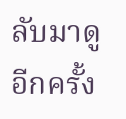ลับมาดูอีกครั้ง